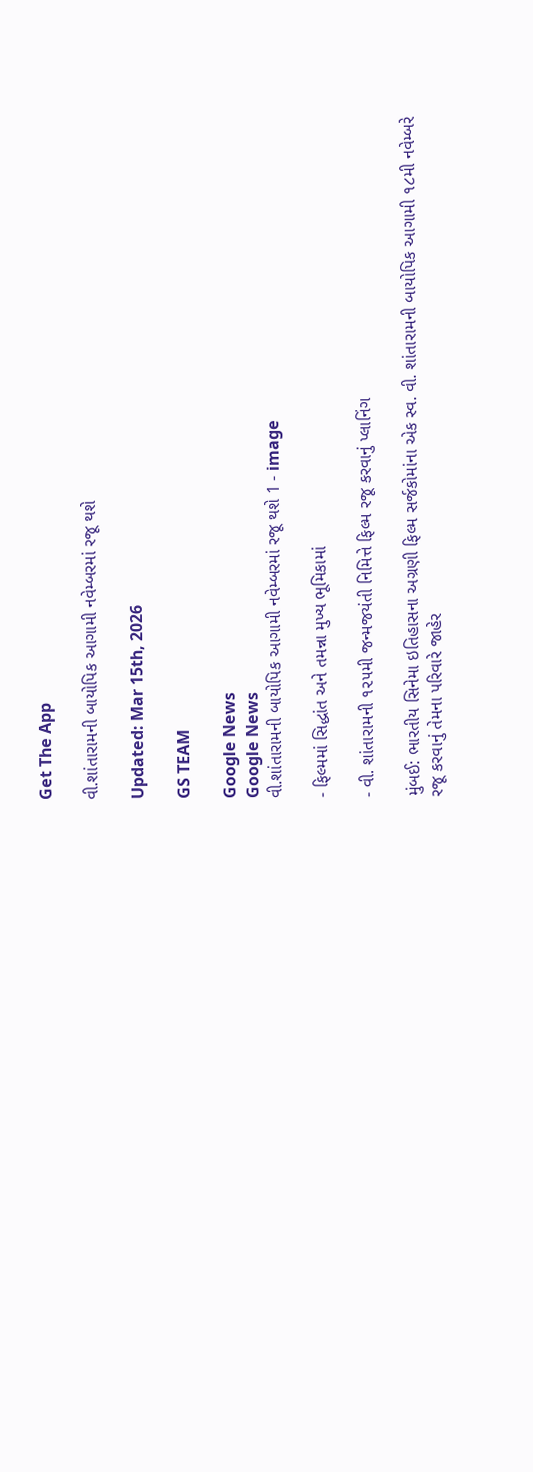Get The App

વી.શાંતારામની બાયોપિક આગામી નવેમ્બરમાં રજૂ થશે

Updated: Mar 15th, 2026

GS TEAM

Google News
Google News
વી.શાંતારામની બાયોપિક આગામી નવેમ્બરમાં રજૂ થશે 1 - image

- ફિલ્મમાં સિદ્ધાંત અને તમન્ના મુખ્ય ભૂમિકામાં

- વી. શાંતારામની ૧૨૫મી જન્મજયંતી નિમિત્તે ફિલ્મ રજૂ કરવાનું પ્લાનિંગ

મુંબઈ: ભારતીય સિનેમા ઇતિહાસના અગ્રણી ફિલ્મ સર્જકોમાંના એક સ્વ. વી. શાંતારામની બાયોપિક આગામી ૧૮મી નવેમ્બરે  રજૂ કરવાનું તેમના પરિવારે જાહેર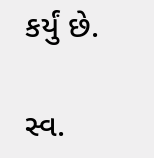કર્યું છે.

સ્વ.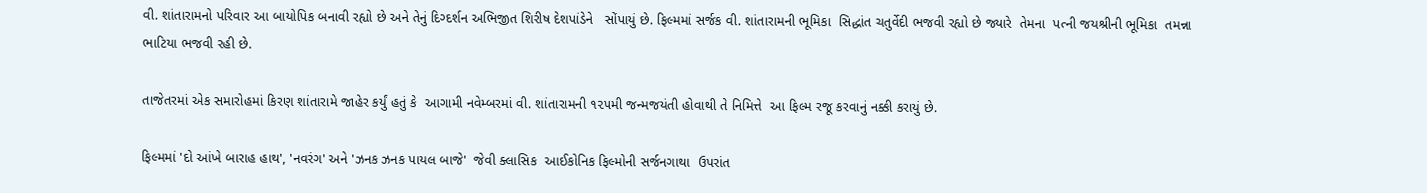વી. શાંતારામનો પરિવાર આ બાયોપિક બનાવી રહ્યો છે અને તેનું દિગ્દર્શન અભિજીત શિરીષ દેશપાંડેને   સોંપાયું છે. ફિલ્મમાં સર્જક વી. શાંતારામની ભૂમિકા  સિદ્ધાંત ચતુર્વેદી ભજવી રહ્યો છે જ્યારે  તેમના  પત્ની જયશ્રીની ભૂમિકા  તમન્ના ભાટિયા ભજવી રહી છે.

તાજેતરમાં એક સમારોહમાં કિરણ શાંતારામે જાહેર કર્યું હતું કે  આગામી નવેમ્બરમાં વી. શાંતારામની ૧૨૫મી જન્મજયંતી હોવાથી તે નિમિત્તે  આ ફિલ્મ રજૂ કરવાનું નક્કી કરાયું છે.

ફિલ્મમાં 'દો આંખે બારાહ હાથ', 'નવરંગ' અને 'ઝનક ઝનક પાયલ બાજે'  જેવી ક્લાસિક  આઈકોનિક ફિલ્મોની સર્જનગાથા  ઉપરાંત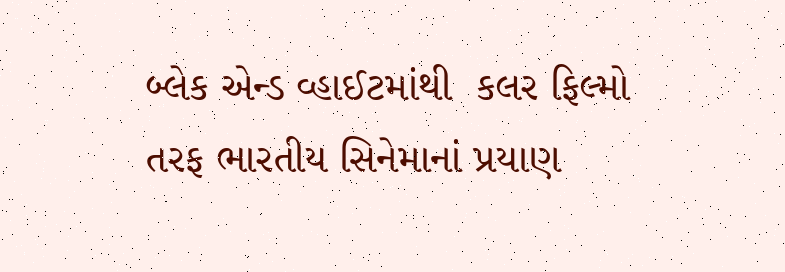બ્લેક એન્ડ વ્હાઈટમાંથી  કલર ફિલ્મો તરફ ભારતીય સિનેમાનાં પ્રયાણ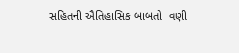સહિતની ઐતિહાસિક બાબતો  વણી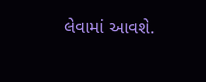લેવામાં આવશે.